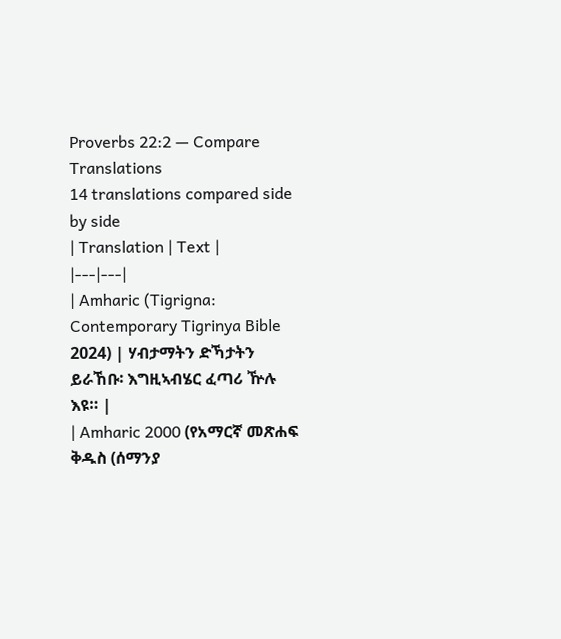Proverbs 22:2 — Compare Translations
14 translations compared side by side
| Translation | Text |
|---|---|
| Amharic (Tigrigna: Contemporary Tigrinya Bible 2024) | ሃብታማትን ድኻታትን ይራኸቡ፡ እግዚኣብሄር ፈጣሪ ዅሉ እዩ። |
| Amharic 2000 (የአማርኛ መጽሐፍ ቅዱስ (ሰማንያ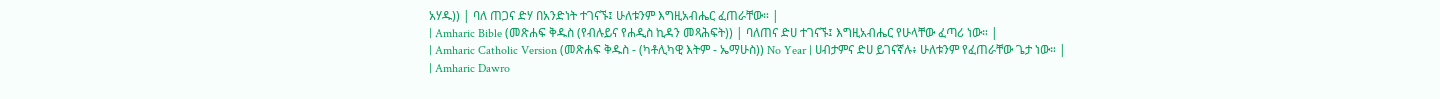አሃዱ)) | ባለ ጠጋና ድሃ በአንድነት ተገናኙ፤ ሁለቱንም እግዚአብሔር ፈጠራቸው። |
| Amharic Bible (መጽሐፍ ቅዱስ (የብሉይና የሐዲስ ኪዳን መጻሕፍት)) | ባለጠና ድሀ ተገናኙ፤ እግዚአብሔር የሁላቸው ፈጣሪ ነው። |
| Amharic Catholic Version (መጽሐፍ ቅዱስ - (ካቶሊካዊ እትም - ኤማሁስ)) No Year | ሀብታምና ድሀ ይገናኛሉ፥ ሁለቱንም የፈጠራቸው ጌታ ነው። |
| Amharic Dawro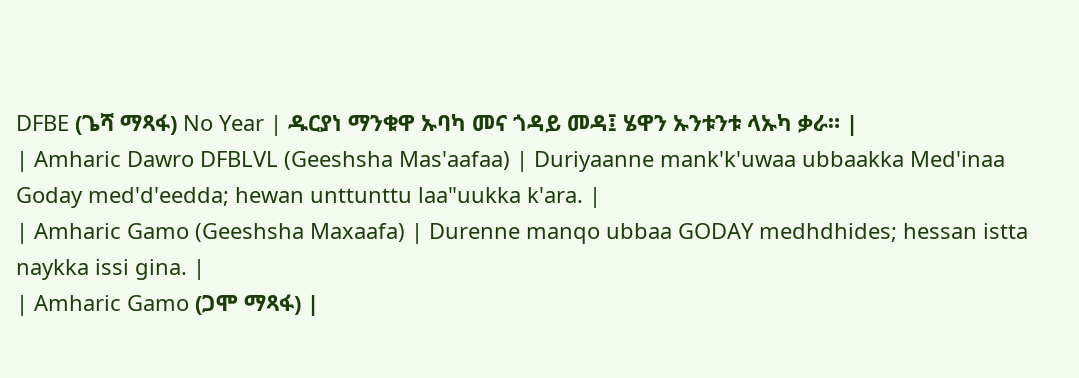DFBE (ጌሻ ማጻፋ) No Year | ዱርያነ ማንቁዋ ኡባካ መና ጎዳይ መዳ፤ ሄዋን ኡንቱንቱ ላኡካ ቃራ። |
| Amharic Dawro DFBLVL (Geeshsha Mas'aafaa) | Duriyaanne mank'k'uwaa ubbaakka Med'inaa Goday med'd'eedda; hewan unttunttu laa"uukka k'ara. |
| Amharic Gamo (Geeshsha Maxaafa) | Durenne manqo ubbaa GODAY medhdhides; hessan istta naykka issi gina. |
| Amharic Gamo (ጋሞ ማጻፋ) |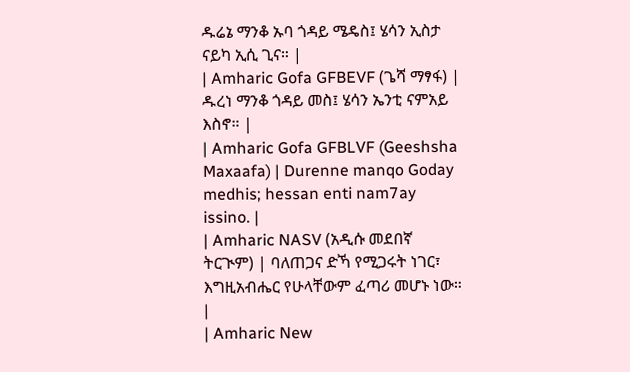ዱሬኔ ማንቆ ኡባ ጎዳይ ሜዴስ፤ ሄሳን ኢስታ ናይካ ኢሲ ጊና። |
| Amharic Gofa GFBEVF (ጌሻ ማፃፋ) | ዱረነ ማንቆ ጎዳይ መስ፤ ሄሳን ኤንቲ ናምአይ እስኖ። |
| Amharic Gofa GFBLVF (Geeshsha Maxaafa) | Durenne manqo Goday medhis; hessan enti nam7ay issino. |
| Amharic NASV (አዲሱ መደበኛ ትርጒም) | ባለጠጋና ድኻ የሚጋሩት ነገር፣ እግዚአብሔር የሁላቸውም ፈጣሪ መሆኑ ነው። |
| Amharic New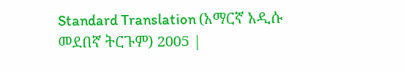Standard Translation (አማርኛ አዲሱ መደበኛ ትርጉም) 2005 |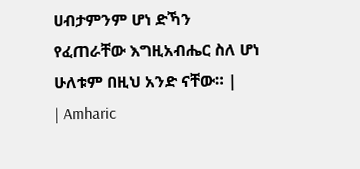ሀብታምንም ሆነ ድኻን የፈጠራቸው እግዚአብሔር ስለ ሆነ ሁለቱም በዚህ አንድ ናቸው። |
| Amharic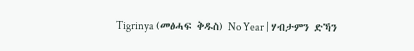Tigrinya (መፅሓፍ ቅዱስ) No Year | ሃብታምን ድኻን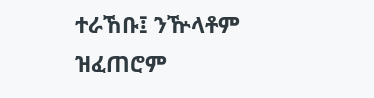ተራኸቡ፤ ንዅላቶም ዝፈጠሮም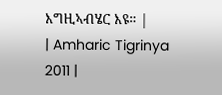እግዚኣብሄር እዩ። |
| Amharic Tigrinya 2011 |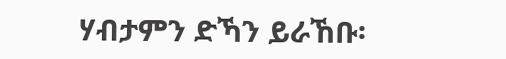ሃብታምን ድኻን ይራኸቡ፡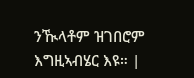ንዂላቶም ዝገበሮም እግዚኣብሄር እዩ። |